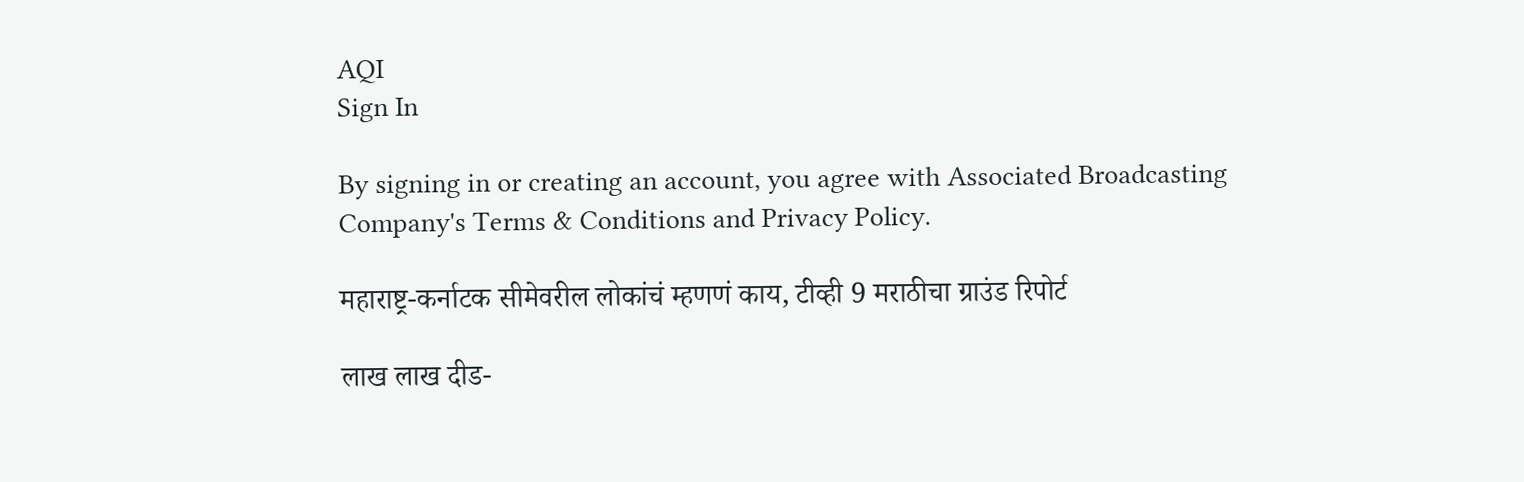AQI
Sign In

By signing in or creating an account, you agree with Associated Broadcasting Company's Terms & Conditions and Privacy Policy.

महाराष्ट्र-कर्नाटक सीमेवरील लोकांचं म्हणणं काय, टीव्ही 9 मराठीचा ग्राउंड रिपोर्ट

लाख लाख दीड-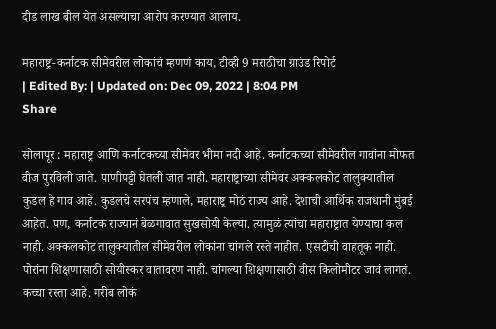दीड लाख बील येत असल्याचा आरोप करण्यात आलाय.

महाराष्ट्र-कर्नाटक सीमेवरील लोकांचं म्हणणं काय, टीव्ही 9 मराठीचा ग्राउंड रिपोर्ट
| Edited By: | Updated on: Dec 09, 2022 | 8:04 PM
Share

सोलापूर : महाराष्ट्र आणि कर्नाटकच्या सीमेवर भीमा नदी आहे. कर्नाटकच्या सीमेवरील गावांना मोफत वीज पुरविली जाते. पाणीपट्टी घेतली जात नाही. महाराष्ट्राच्या सीमेवर अक्कलकोट तालुक्यातील कुडल हे गाव आहे. कुडलचे सरपंच म्हणाले, महाराष्ट्र मोठं राज्य आहे. देशाची आर्थिक राजधानी मुंबई आहेत. पण, कर्नाटक राज्यानं बेळगावात सुखसोयी केल्या. त्यामुळं त्यांचा महाराष्ट्रात येण्याचा कल नाही. अक्कलकोट तालुक्यातील सीमेवरील लोकांना चांगले रस्ते नाहीत. एसटीची वाहतूक नाही. पोरांना शिक्षणासाठी सोयीस्कर वातावरण नाही. चांगल्या शिक्षणासाठी वीस किलोमीटर जावं लागतं. कच्चा रस्ता आहे. गरीब लोकं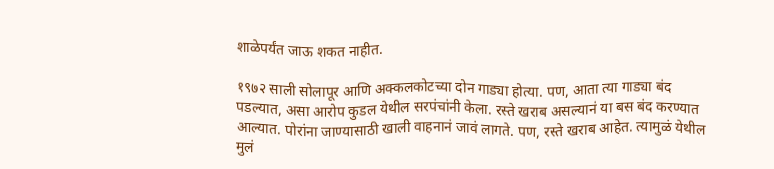शाळेपर्यंत जाऊ शकत नाहीत.

१९७२ साली सोलापूर आणि अक्कलकोटच्या दोन गाड्या होत्या. पण, आता त्या गाड्या बंद पडल्यात, असा आरोप कुडल येथील सरपंचांनी केला. रस्ते खराब असल्यानं या बस बंद करण्यात आल्यात. पोरांना जाण्यासाठी खाली वाहनानं जावं लागते. पण, रस्ते खराब आहेत. त्यामुळं येथील मुलं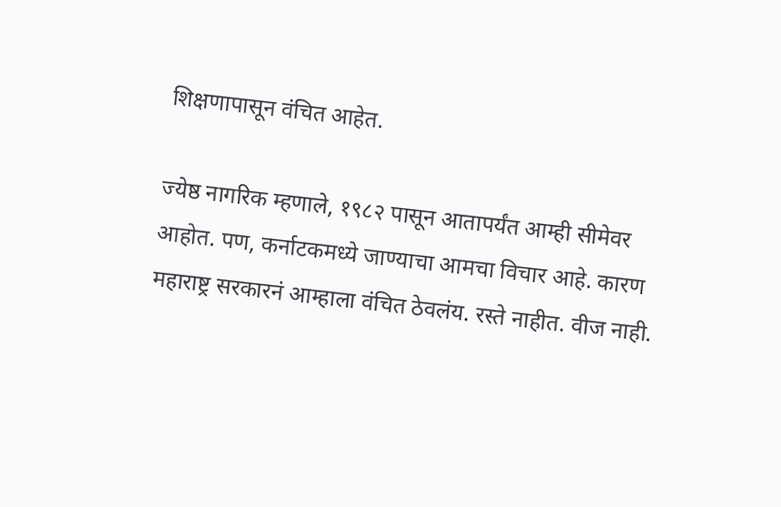शिक्षणापासून वंचित आहेत.

ज्येष्ठ नागरिक म्हणाले, १९८२ पासून आतापर्यंत आम्ही सीमेवर आहोत. पण, कर्नाटकमध्ये जाण्याचा आमचा विचार आहे. कारण महाराष्ट्र सरकारनं आम्हाला वंचित ठेवलंय. रस्ते नाहीत. वीज नाही.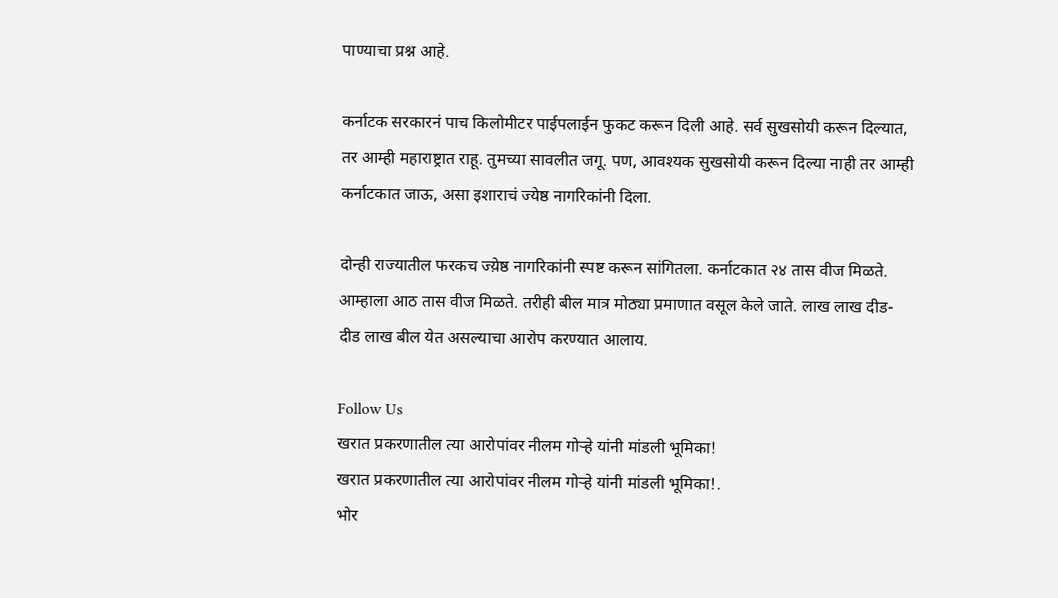पाण्याचा प्रश्न आहे.

कर्नाटक सरकारनं पाच किलोमीटर पाईपलाईन फुकट करून दिली आहे. सर्व सुखसोयी करून दिल्यात, तर आम्ही महाराष्ट्रात राहू. तुमच्या सावलीत जगू. पण, आवश्यक सुखसोयी करून दिल्या नाही तर आम्ही कर्नाटकात जाऊ, असा इशाराचं ज्येष्ठ नागरिकांनी दिला.

दोन्ही राज्यातील फरकच ज्य़ेष्ठ नागरिकांनी स्पष्ट करून सांगितला. कर्नाटकात २४ तास वीज मिळते. आम्हाला आठ तास वीज मिळते. तरीही बील मात्र मोठ्या प्रमाणात वसूल केले जाते. लाख लाख दीड-दीड लाख बील येत असल्याचा आरोप करण्यात आलाय.

Follow Us
खरात प्रकरणातील त्या आरोपांवर नीलम गोऱ्हे यांनी मांडली भूमिका!
खरात प्रकरणातील त्या आरोपांवर नीलम गोऱ्हे यांनी मांडली भूमिका!.
भोर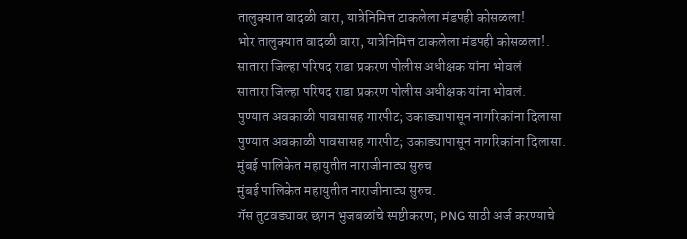तालुक्यात वादळी वारा, यात्रेनिमित्त टाकलेला मंडपही कोसळला!
भोर तालुक्यात वादळी वारा, यात्रेनिमित्त टाकलेला मंडपही कोसळला!.
सातारा जिल्हा परिषद राडा प्रकरण पोलीस अधीक्षक यांना भोवलं
सातारा जिल्हा परिषद राडा प्रकरण पोलीस अधीक्षक यांना भोवलं.
पुण्यात अवकाळी पावसासह गारपीट; उकाड्यापासून नागरिकांना दिलासा
पुण्यात अवकाळी पावसासह गारपीट; उकाड्यापासून नागरिकांना दिलासा.
मुंबई पालिकेत महायुतीत नाराजीनाट्य सुरुच
मुंबई पालिकेत महायुतीत नाराजीनाट्य सुरुच.
गॅस तुटवड्यावर छगन भुजबळांचे स्पष्टीकरण; PNG साठी अर्ज करण्याचे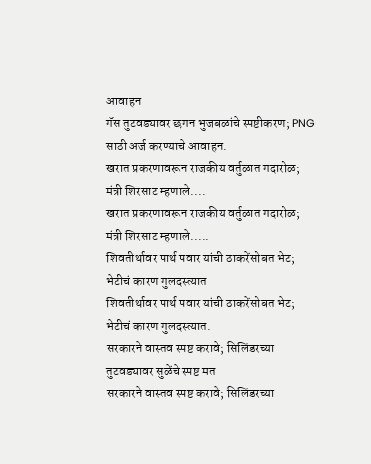आवाहन
गॅस तुटवड्यावर छगन भुजबळांचे स्पष्टीकरण; PNG साठी अर्ज करण्याचे आवाहन.
खरात प्रकरणावरून राजकीय वर्तुळात गदारोळ; मंत्री शिरसाट म्हणाले....
खरात प्रकरणावरून राजकीय वर्तुळात गदारोळ; मंत्री शिरसाट म्हणाले.....
शिवतीर्थावर पार्थ पवार यांची ठाकरेंसोबत भेट; भेटीचं कारण गुलदस्त्यात
शिवतीर्थावर पार्थ पवार यांची ठाकरेंसोबत भेट; भेटीचं कारण गुलदस्त्यात.
सरकारने वास्तव स्पष्ट करावे; सिलिंडरच्या तुटवड्यावर सुळेंचे स्पष्ट मत
सरकारने वास्तव स्पष्ट करावे; सिलिंडरच्या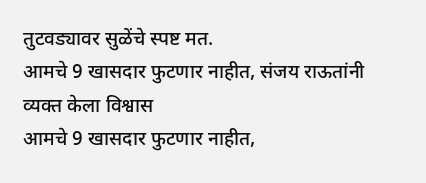तुटवड्यावर सुळेंचे स्पष्ट मत.
आमचे 9 खासदार फुटणार नाहीत, संजय राऊतांनी व्यक्त केला विश्वास
आमचे 9 खासदार फुटणार नाहीत,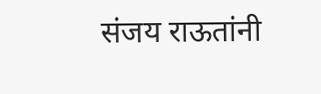संजय राऊतांनी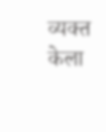व्यक्त केला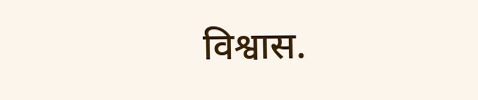विश्वास.